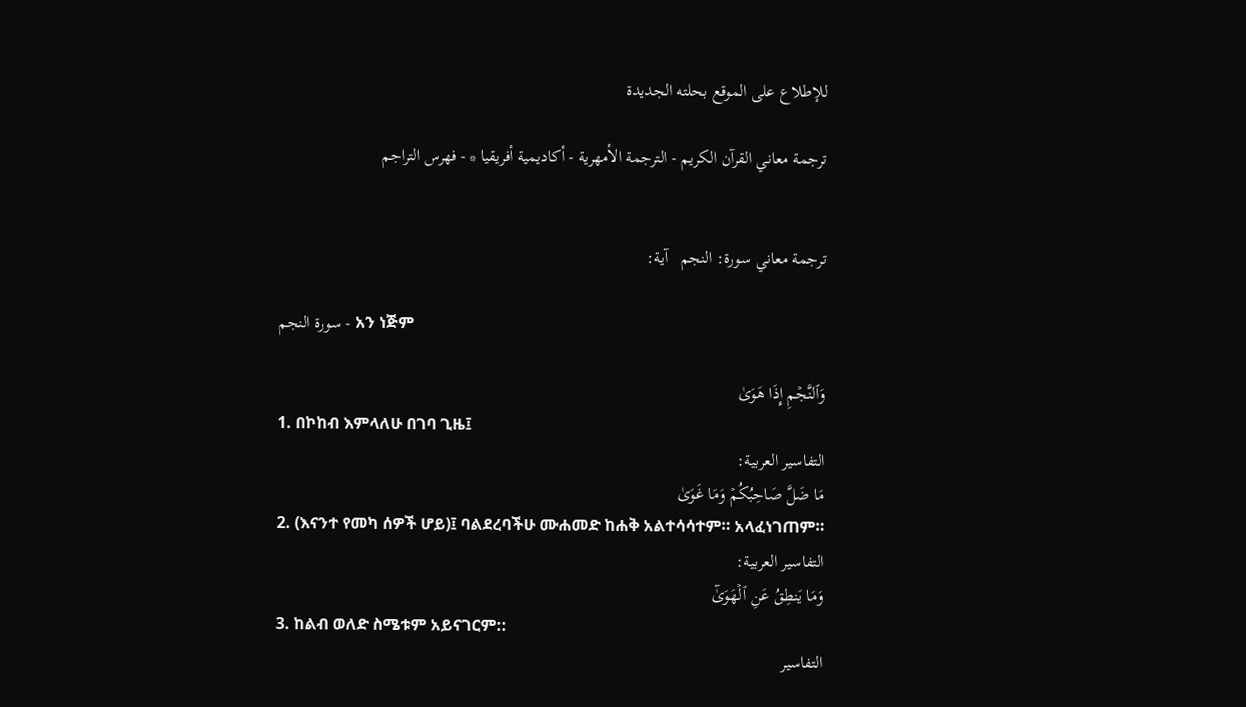للإطلاع على الموقع بحلته الجديدة

ترجمة معاني القرآن الكريم - الترجمة الأمهرية - أكاديمية أفريقيا * - فهرس التراجم


ترجمة معاني سورة: النجم   آية:

سورة النجم - አን ነጅም

وَٱلنَّجۡمِ إِذَا هَوَىٰ
1. በኮከብ እምላለሁ በገባ ጊዜ፤
التفاسير العربية:
مَا ضَلَّ صَاحِبُكُمۡ وَمَا غَوَىٰ
2. (እናንተ የመካ ሰዎች ሆይ)፤ ባልደረባችሁ ሙሐመድ ከሐቅ አልተሳሳተም። አላፈነገጠም።
التفاسير العربية:
وَمَا يَنطِقُ عَنِ ٱلۡهَوَىٰٓ
3. ከልብ ወለድ ስሜቱም አይናገርም::
التفاسير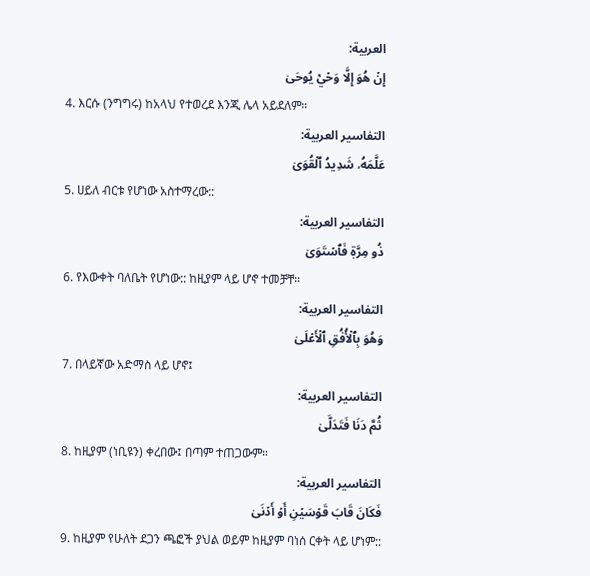العربية:
إِنۡ هُوَ إِلَّا وَحۡيٞ يُوحَىٰ
4. እርሱ (ንግግሩ) ከአላህ የተወረደ እንጂ ሌላ አይደለም።
التفاسير العربية:
عَلَّمَهُۥ شَدِيدُ ٱلۡقُوَىٰ
5. ሀይለ ብርቱ የሆነው አስተማረው::
التفاسير العربية:
ذُو مِرَّةٖ فَٱسۡتَوَىٰ
6. የእውቀት ባለቤት የሆነው:: ከዚያም ላይ ሆኖ ተመቻቸ።
التفاسير العربية:
وَهُوَ بِٱلۡأُفُقِ ٱلۡأَعۡلَىٰ
7. በላይኛው አድማስ ላይ ሆኖ፤
التفاسير العربية:
ثُمَّ دَنَا فَتَدَلَّىٰ
8. ከዚያም (ነቢዩን) ቀረበው፤ በጣም ተጠጋውም።
التفاسير العربية:
فَكَانَ قَابَ قَوۡسَيۡنِ أَوۡ أَدۡنَىٰ
9. ከዚያም የሁለት ደጋን ጫፎች ያህል ወይም ከዚያም ባነሰ ርቀት ላይ ሆነም::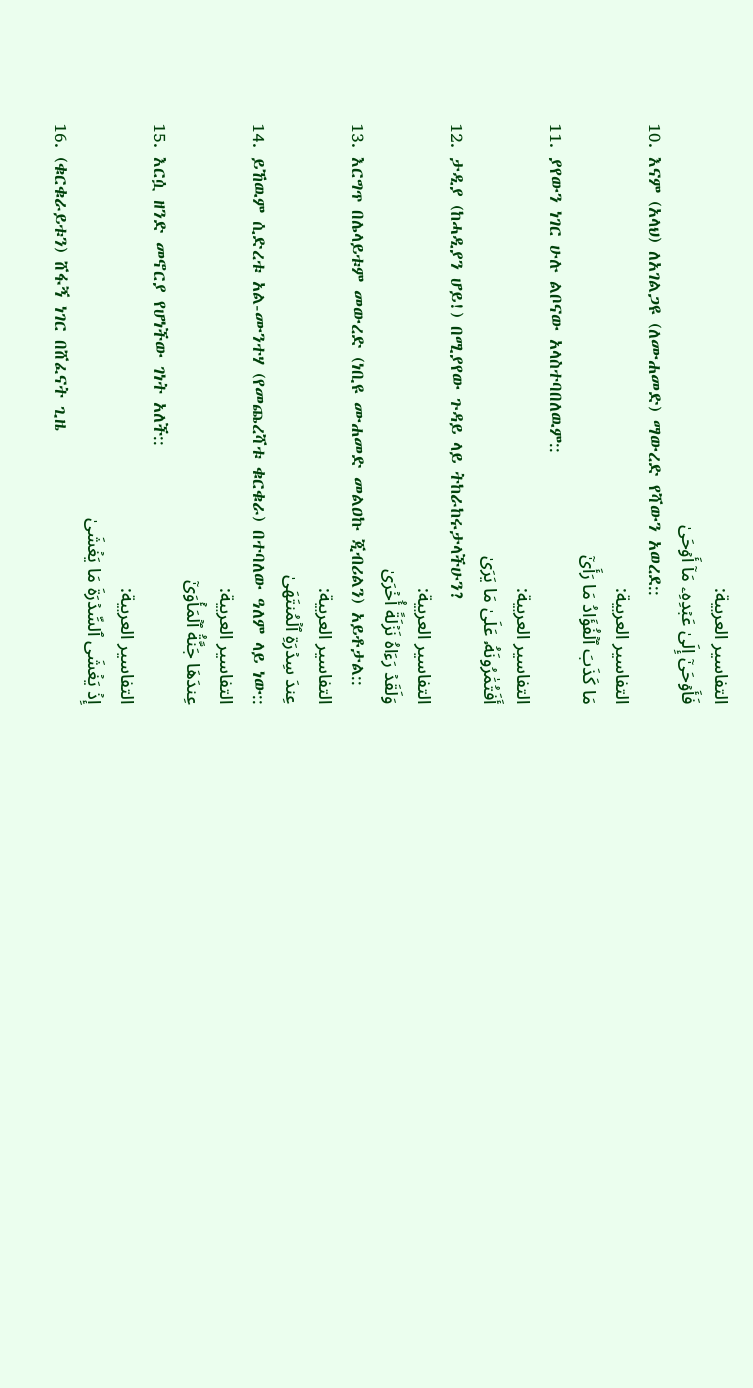التفاسير العربية:
فَأَوۡحَىٰٓ إِلَىٰ عَبۡدِهِۦ مَآ أَوۡحَىٰ
10. እናም (አላህ) ለአገልጋዩ (ለሙሐመድ) ማውረድ የሻውን አወረደ::
التفاسير العربية:
مَا كَذَبَ ٱلۡفُؤَادُ مَا رَأَىٰٓ
11. ያየውን ነገር ሁሉ ልቦናው አላስተባበለዉም::
التفاسير العربية:
أَفَتُمَٰرُونَهُۥ عَلَىٰ مَا يَرَىٰ
12. ታዲያ (ከሓዲያን ሆይ!) በሚያየው ጉዳይ ላይ ትከራከሩታላችሁን?
التفاسير العربية:
وَلَقَدۡ رَءَاهُ نَزۡلَةً أُخۡرَىٰ
13. እርግጥ በሌላይቱም መውረድ (ነቢዩ ሙሐመድ መልዐኩ ጂብሪልን) አይቶታል::
التفاسير العربية:
عِندَ سِدۡرَةِ ٱلۡمُنتَهَىٰ
14. ይኸዉም ሲድረቱ አል-ሙንተሃ (የመጨረሻቱ ቁርቁራ) በተባለው ዓለም ላይ ነው::
التفاسير العربية:
عِندَهَا جَنَّةُ ٱلۡمَأۡوَىٰٓ
15. እርሷ ዘንድ መኖርያ የሆነችው ገነት አለች::
التفاسير العربية:
إِذۡ يَغۡشَى ٱلسِّدۡرَةَ مَا يَغۡشَىٰ
16. (ቁርቁራይቱን) ሸፋኝ ነገር በሸፈናት ጊዜ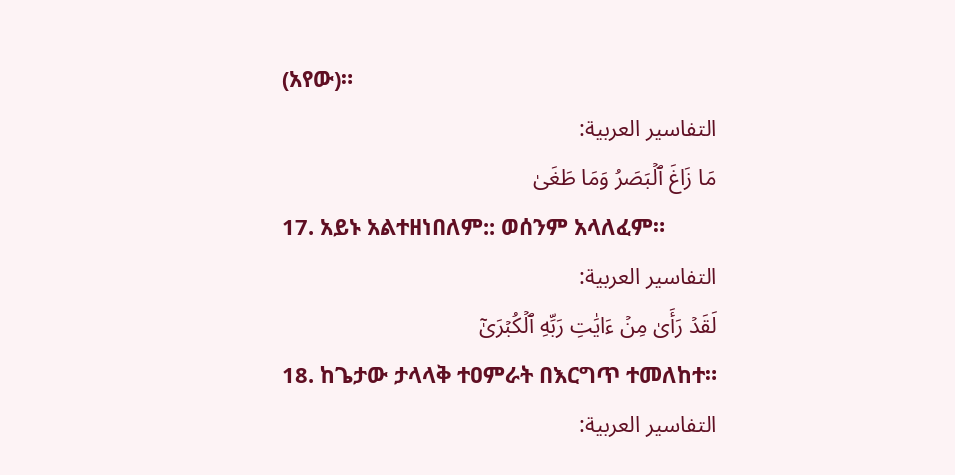(አየው)።
التفاسير العربية:
مَا زَاغَ ٱلۡبَصَرُ وَمَا طَغَىٰ
17. አይኑ አልተዘነበለም:: ወሰንም አላለፈም።
التفاسير العربية:
لَقَدۡ رَأَىٰ مِنۡ ءَايَٰتِ رَبِّهِ ٱلۡكُبۡرَىٰٓ
18. ከጌታው ታላላቅ ተዐምራት በእርግጥ ተመለከተ።
التفاسير العربية: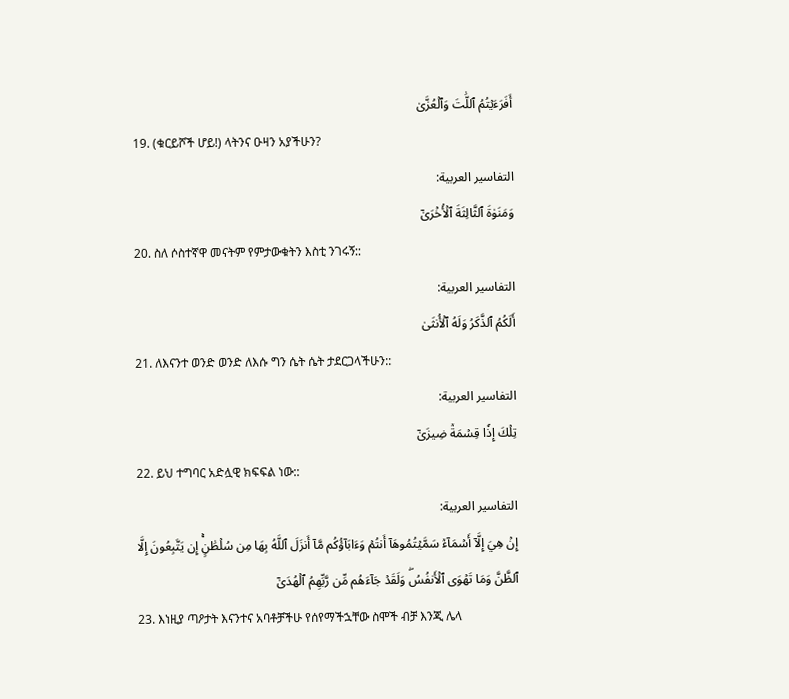أَفَرَءَيۡتُمُ ٱللَّٰتَ وَٱلۡعُزَّىٰ
19. (ቁርይሾች ሆይ!) ላትንና ዑዛን አያችሁን?
التفاسير العربية:
وَمَنَوٰةَ ٱلثَّالِثَةَ ٱلۡأُخۡرَىٰٓ
20. ስለ ሶስተኛዋ መናትም የምታውቁትን እስቲ ንገሩኝ::
التفاسير العربية:
أَلَكُمُ ٱلذَّكَرُ وَلَهُ ٱلۡأُنثَىٰ
21. ለእናንተ ወንድ ወንድ ለእሱ ግን ሴት ሴት ታደርጋላችሁን::
التفاسير العربية:
تِلۡكَ إِذٗا قِسۡمَةٞ ضِيزَىٰٓ
22. ይህ ተግባር አድሏዊ ክፍፍል ነው::
التفاسير العربية:
إِنۡ هِيَ إِلَّآ أَسۡمَآءٞ سَمَّيۡتُمُوهَآ أَنتُمۡ وَءَابَآؤُكُم مَّآ أَنزَلَ ٱللَّهُ بِهَا مِن سُلۡطَٰنٍۚ إِن يَتَّبِعُونَ إِلَّا ٱلظَّنَّ وَمَا تَهۡوَى ٱلۡأَنفُسُۖ وَلَقَدۡ جَآءَهُم مِّن رَّبِّهِمُ ٱلۡهُدَىٰٓ
23. እነዚያ ጣዖታት እናንተና አባቶቻችሁ የሰየማችኋቸው ስሞች ብቻ እንጂ ሌላ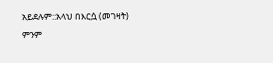አይደሉም::አላህ በእርሷ (መገዛት) ምንም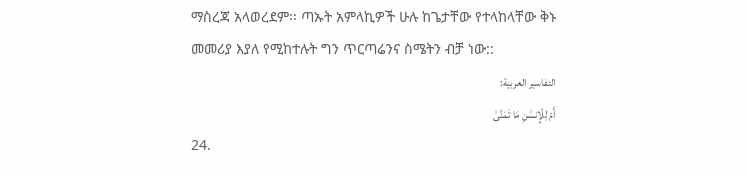ማስረጃ አላወረደም፡፡ ጣኡት አምላኪዎች ሁሉ ከጌታቸው የተላከላቸው ቅኑ መመሪያ እያለ የሚከተሉት ግን ጥርጣሬንና ስሜትን ብቻ ነው::
التفاسير العربية:
أَمۡ لِلۡإِنسَٰنِ مَا تَمَنَّىٰ
24.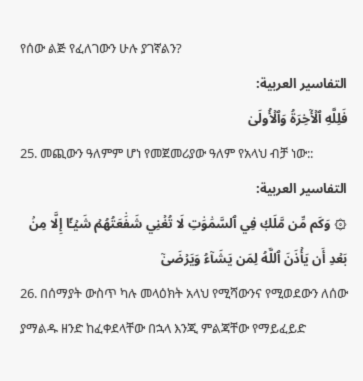የሰው ልጅ የፈለገውን ሁሉ ያገኛልን?
التفاسير العربية:
فَلِلَّهِ ٱلۡأٓخِرَةُ وَٱلۡأُولَىٰ
25. መጪውን ዓለምም ሆነ የመጀመሪያው ዓለም የአላህ ብቻ ነው::
التفاسير العربية:
۞ وَكَم مِّن مَّلَكٖ فِي ٱلسَّمَٰوَٰتِ لَا تُغۡنِي شَفَٰعَتُهُمۡ شَيۡـًٔا إِلَّا مِنۢ بَعۡدِ أَن يَأۡذَنَ ٱللَّهُ لِمَن يَشَآءُ وَيَرۡضَىٰٓ
26. በሰማያት ውስጥ ካሉ መላዕክት አላህ የሚሻውንና የሚወደውን ለሰው ያማልዱ ዘንድ ከፈቀደላቸው በኋላ እንጂ ምልጃቸው የማይፈይድ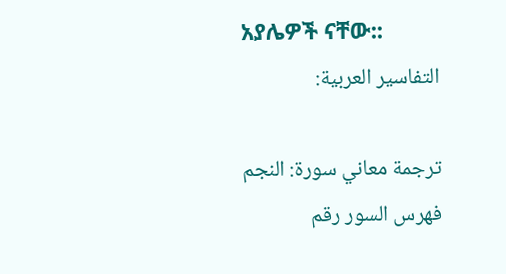አያሌዎች ናቸው::
التفاسير العربية:

ترجمة معاني سورة: النجم
فهرس السور رقم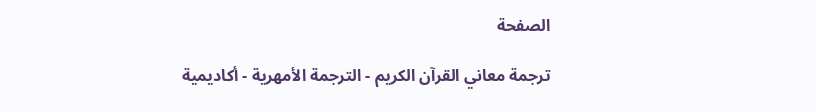الصفحة

ترجمة معاني القرآن الكريم - الترجمة الأمهرية - أكاديمية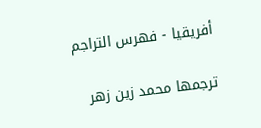أفريقيا - فهرس التراجم

ترجمها محمد زين زهر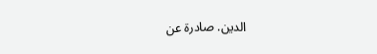الدين. صادرة عن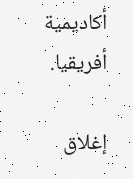أكاديمية أفريقيا.

إغلاق